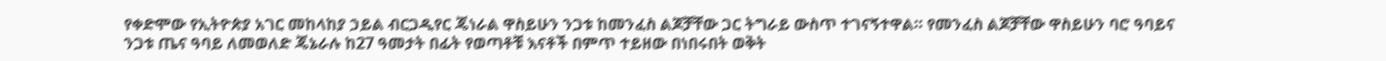የቀድሞው የኢትዮጵያ አገር መከላከያ ኃይል ብርጋዲየር ጄነራል ዋስይሁን ንጋቱ ከመንፈስ ልጆቻቸው ጋር ትግራይ ውስጥ ተገናኝተዋል። የመንፈስ ልጆቻቸው ዋስይሁን ባሮ ዓባይና ንጋቱ ጤና ዓባይ ለመወለድ ጄኔራሉ ከ27 ዓመታት በፊት የወጣቶቹ እናቶች በምጥ ተይዘው በነበሩበት ወቅት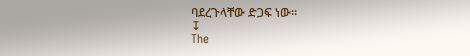ባደረጉላቸው ድጋፍ ነው።
↧
The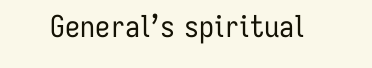General’s spiritual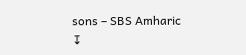sons – SBS Amharic
↧